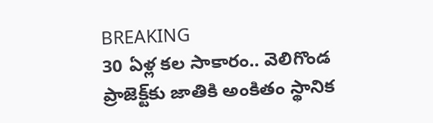BREAKING
30 ఏళ్ల కల సాకారం.. వెలిగొండ ప్రాజెక్ట్‌కు జాతికి అంకితం స్థానిక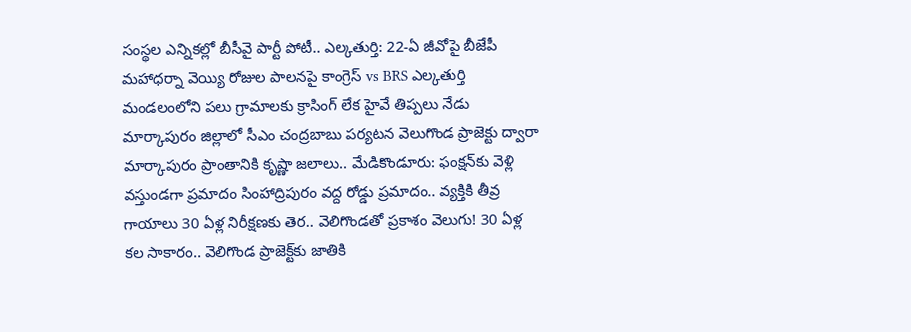సంస్థల ఎన్నికల్లో బీసీవై పార్టీ పోటీ.. ఎల్కతుర్తి: 22-ఏ జీవోపై బీజేపీ మహాధర్నా వెయ్యి రోజుల పాలనపై కాంగ్రెస్ vs BRS ఎల్కతుర్తి మండలంలోని పలు గ్రామాలకు క్రాసింగ్ లేక హైవే తిప్పలు నేడు మార్కాపురం జిల్లాలో సీఎం చంద్రబాబు పర్యటన వెలుగొండ ప్రాజెక్టు ద్వారా మార్కాపురం ప్రాంతానికి కృష్ణా జలాలు.. మేడికొండూరు: ఫంక్షన్‌కు వెళ్లి వస్తుండగా ప్రమాదం సింహాద్రిపురం వద్ద రోడ్డు ప్రమాదం.. వ్యక్తికి తీవ్ర గాయాలు 30 ఏళ్ల నిరీక్షణకు తెర.. వెలిగొండతో ప్రకాశం వెలుగు! 30 ఏళ్ల కల సాకారం.. వెలిగొండ ప్రాజెక్ట్‌కు జాతికి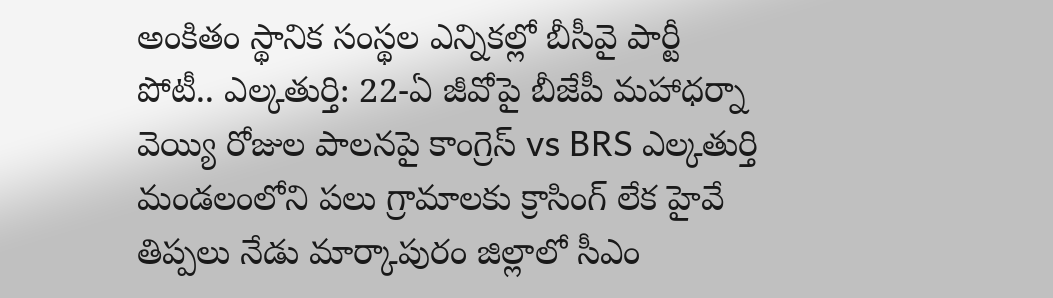అంకితం స్థానిక సంస్థల ఎన్నికల్లో బీసీవై పార్టీ పోటీ.. ఎల్కతుర్తి: 22-ఏ జీవోపై బీజేపీ మహాధర్నా వెయ్యి రోజుల పాలనపై కాంగ్రెస్ vs BRS ఎల్కతుర్తి మండలంలోని పలు గ్రామాలకు క్రాసింగ్ లేక హైవే తిప్పలు నేడు మార్కాపురం జిల్లాలో సీఎం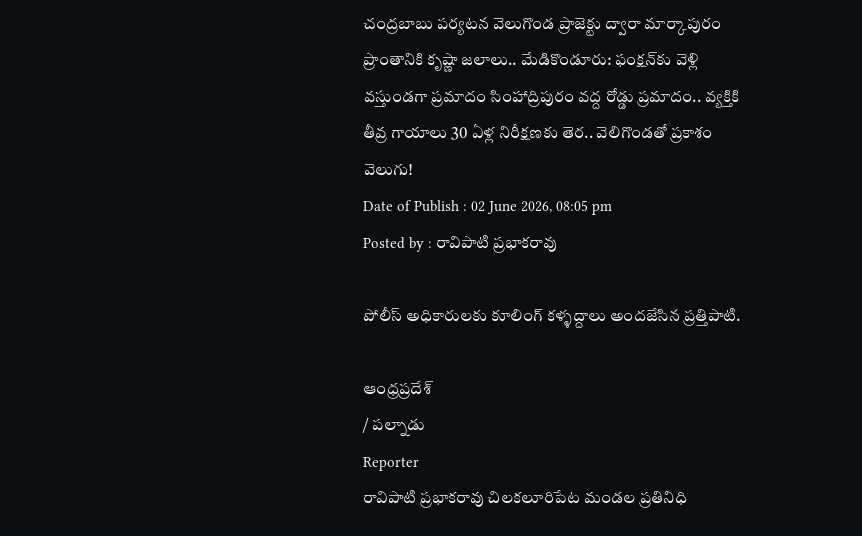చంద్రబాబు పర్యటన వెలుగొండ ప్రాజెక్టు ద్వారా మార్కాపురం ప్రాంతానికి కృష్ణా జలాలు.. మేడికొండూరు: ఫంక్షన్‌కు వెళ్లి వస్తుండగా ప్రమాదం సింహాద్రిపురం వద్ద రోడ్డు ప్రమాదం.. వ్యక్తికి తీవ్ర గాయాలు 30 ఏళ్ల నిరీక్షణకు తెర.. వెలిగొండతో ప్రకాశం వెలుగు!
Date of Publish : 02 June 2026, 08:05 pm
Posted by : రావిపాటి ప్రభాకరావు

పోలీస్ అధికారులకు కూలింగ్ కళ్ళద్దాలు అందజేసిన ప్రత్తిపాటి.

ఆంధ్రప్రదేశ్
/ పల్నాడు
Reporter
రావిపాటి ప్రభాకరావు చిలకలూరిపేట మండల ప్రతినిధి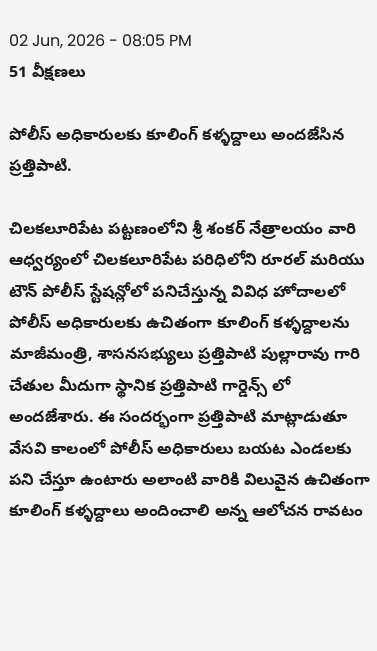02 Jun, 2026 - 08:05 PM
51 వీక్షణలు

పోలీస్ అధికారులకు కూలింగ్ కళ్ళద్దాలు అందజేసిన ప్రత్తిపాటి.

చిలకలూరిపేట పట్టణంలోని శ్రీ శంకర్ నేత్రాలయం వారి ఆధ్వర్యంలో చిలకలూరిపేట పరిధిలోని రూరల్ మరియు టౌన్ పోలీస్ స్టేషన్లోలో పనిచేస్తున్న వివిధ హోదాలలో పోలీస్ అధికారులకు ఉచితంగా కూలింగ్ కళ్ళద్దాలను మాజీమంత్రి, శాసనసభ్యులు ప్రత్తిపాటి పుల్లారావు గారి చేతుల మీదుగా స్థానిక ప్రత్తిపాటి గార్డెన్స్ లో అందజేశారు. ఈ సందర్భంగా ప్రత్తిపాటి మాట్లాడుతూ వేసవి కాలంలో పోలీస్ అధికారులు బయట ఎండలకు పని చేస్తూ ఉంటారు అలాంటి వారికి విలువైన ఉచితంగా కూలింగ్ కళ్ళద్దాలు అందించాలి అన్న ఆలోచన రావటం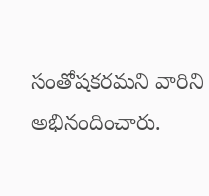సంతోషకరమని వారిని అభినందించారు.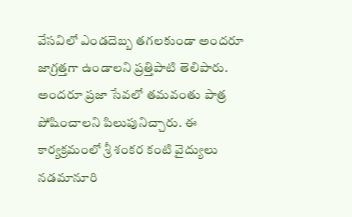వేసవిలో ఎండదెబ్బ తగలకుండా అందరూ జాగ్రత్తగా ఉండాలని ప్రత్తిపాటి తెలిపారు. అందరూ ప్రజా సేవలో తమవంతు పాత్ర పోషించాలని పిలుపునిచ్చారు. ఈ కార్యక్రమంలో శ్రీ శంకర కంటి వైద్యులు నడమానూరి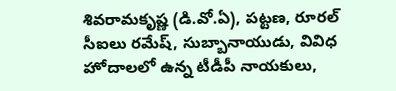శివరామకృష్ణ (డి.వో.ఏ), పట్టణ, రూరల్ సీఐలు రమేష్, సుబ్బానాయుడు, వివిధ హోదాలలో ఉన్న టీడీపీ నాయకులు,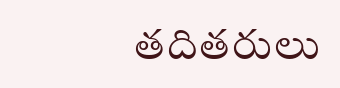తదితరులు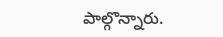పాల్గొన్నారు.